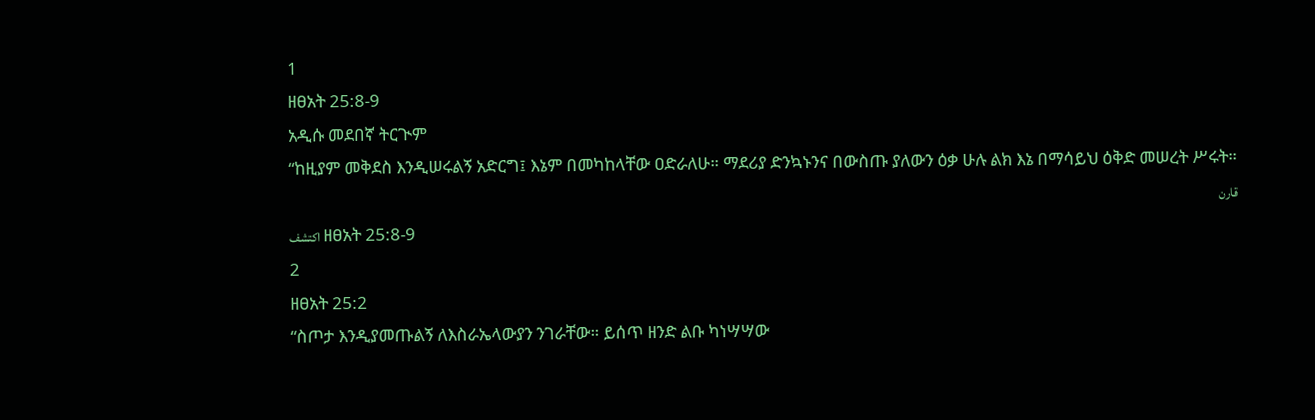1
ዘፀአት 25:8-9
አዲሱ መደበኛ ትርጒም
“ከዚያም መቅደስ እንዲሠሩልኝ አድርግ፤ እኔም በመካከላቸው ዐድራለሁ። ማደሪያ ድንኳኑንና በውስጡ ያለውን ዕቃ ሁሉ ልክ እኔ በማሳይህ ዕቅድ መሠረት ሥሩት።
قارن
اكتشف ዘፀአት 25:8-9
2
ዘፀአት 25:2
“ስጦታ እንዲያመጡልኝ ለእስራኤላውያን ንገራቸው። ይሰጥ ዘንድ ልቡ ካነሣሣው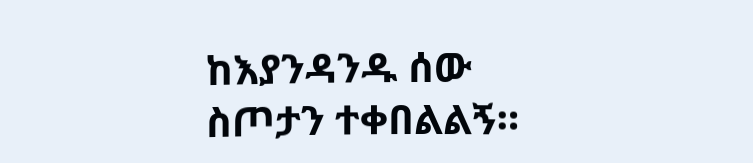ከእያንዳንዱ ሰው ስጦታን ተቀበልልኝ።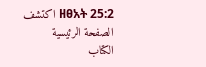اكتشف ዘፀአት 25:2
الصفحة الرئيسية
الكتاب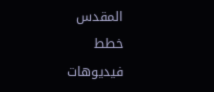المقدس
خطط
فيديوهات